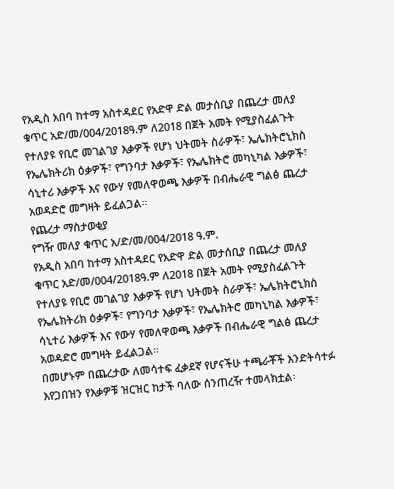የአዲስ አበባ ከተማ አስተዳደር የአድዋ ድል መታሰቢያ በጨረታ መለያ ቁጥር አድ/መ/004/2018ዓ.ም ለ2018 በጀት አመት የሚያስፈልጉት የተለያዩ የቢሮ መገልገያ እቃዎች የሆነ ህትመት ስራዎች፣ ኤሌክትሮኒክስ የኤሌክትሪክ ዕቃዎች፣ የግንባታ እቃዎች፣ የኤሌክትሮ መካኒካል እቃዎች፣ ሳኒተሪ እቃዎች እና የውሃ የመለዋወጫ እቃዎች በብሔራዊ ግልፅ ጨረታ አወዳድሮ መግዛት ይፈልጋል።
የጨረታ ማስታወቂያ
የግዥ መለያ ቁጥር አ/ድ/መ/004/2018 ዓ.ም.
የአዲስ አበባ ከተማ አስተዳደር የአድዋ ድል መታሰቢያ በጨረታ መለያ ቁጥር አድ/መ/004/2018ዓ.ም ለ2018 በጀት አመት የሚያስፈልጉት የተለያዩ የቢሮ መገልገያ እቃዎች የሆነ ህትመት ስራዎች፣ ኤሌክትሮኒክስ የኤሌክትሪክ ዕቃዎች፣ የግንባታ እቃዎች፣ የኤሌክትሮ መካኒካል እቃዎች፣ ሳኒተሪ እቃዎች እና የውሃ የመለዋወጫ እቃዎች በብሔራዊ ግልፅ ጨረታ አወዳድሮ መግዛት ይፈልጋል።
በመሆኑም በጨረታው ለመሳተፍ ፈቃደኛ የሆናችሁ ተጫራቾች እንድትሳተፉ እየጋበዝን የእቃዎቹ ዝርዝር ከታች ባለው ሰንጠረዥ ተመላክቷል፡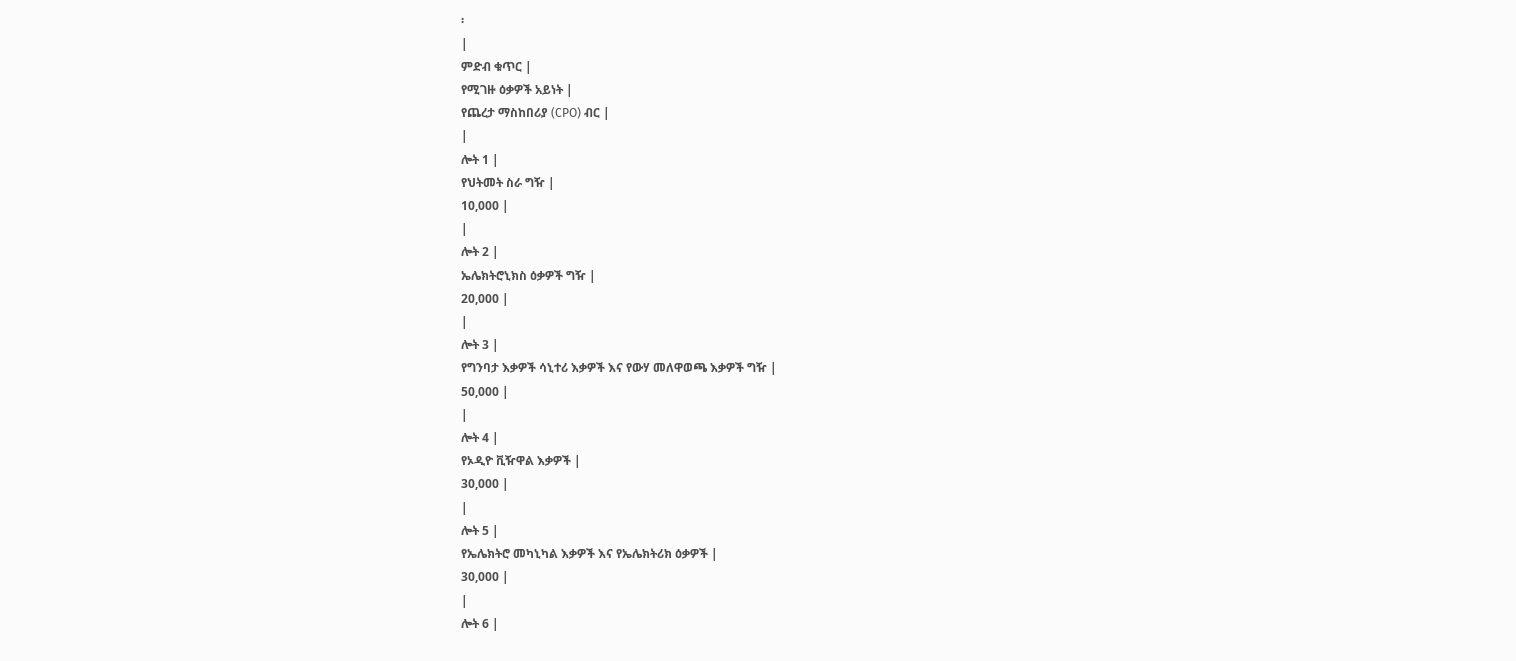፡
|
ምድብ ቁጥር |
የሚገዙ ዕቃዎች አይነት |
የጨረታ ማስከበሪያ (CPO) ብር |
|
ሎት 1 |
የህትመት ስራ ግዥ |
10,000 |
|
ሎት 2 |
ኤሌክትሮኒክስ ዕቃዎች ግዥ |
20,000 |
|
ሎት 3 |
የግንባታ እቃዎች ሳኒተሪ እቃዎች እና የውሃ መለዋወጫ እቃዎች ግዥ |
50,000 |
|
ሎት 4 |
የኦዲዮ ቪዥዋል እቃዎች |
30,000 |
|
ሎት 5 |
የኤሌክትሮ መካኒካል እቃዎች እና የኤሌክትሪክ ዕቃዎች |
30,000 |
|
ሎት 6 |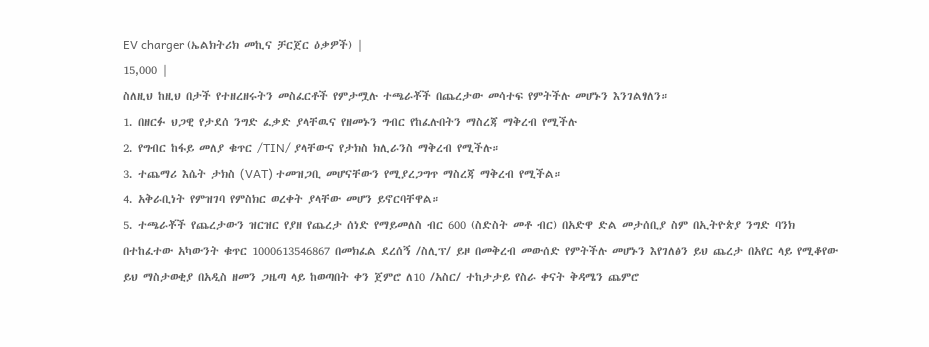EV charger (ኤልክትሪክ መኪና ቻርጀር ዕቃዎች) |
15,000 |
ስለዚህ ከዚህ በታች የተዘረዘሩትን መስፈርቶች የምታሟሉ ተጫራቾች በጨረታው መሳተፍ የምትችሉ መሆኑን እንገልፃለን።
1. በዘርፉ ህጋዊ የታደሰ ንግድ ፈቃድ ያላቸዉና የዘመኑን ግብር የከፈሉበትን ማስረጃ ማቅረብ የሚችሉ
2. የግብር ከፋይ መለያ ቁጥር /TIN/ ያላቸውና የታክስ ክሊራንስ ማቅረብ የሚችሉ።
3. ተጨማሪ እሴት ታክስ (VAT) ተመዝጋቢ መሆናቸውን የሚያረጋግጥ ማስረጃ ማቅረብ የሚችል።
4. አቅራቢነት የምዝገባ የምስክር ወረቀት ያላቸው መሆን ይኖርባቸዋል።
5. ተጫራቾች የጨረታውን ዝርዝር የያዘ የጨረታ ሰነድ የማይመለስ ብር 600 (ስድስት መቶ ብር) በአድዋ ድል መታሰቢያ ስም በኢትዮጵያ ንግድ ባንክ በተከፈተው አካውንት ቁጥር 1000613546867 በመክፈል ደረሰኝ /ስሊፕ/ ይዞ በመቅረብ መውሰድ የምትችሉ መሆኑን እየገለፅን ይህ ጨረታ በአየር ላይ የሚቆየው ይህ ማስታወቂያ በአዲስ ዘመን ጋዜጣ ላይ ከወጣበት ቀን ጀምሮ ለ10 /አስር/ ተከታታይ የስራ ቀናት ቅዳሜን ጨምሮ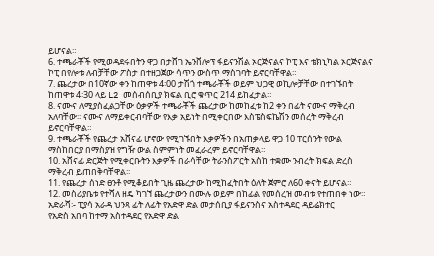ይሆናል።
6. ተጫራቾች የሚወዳደሩበትን ዋጋ በታሸገ ኤንቨሎፕ ፋይናንሽል ኦርጅናልና ኮፒ እና ቴክኒካል ኦርጅናልና ኮፒ በየሎቱ ለብቻቸው ፖስታ በተዘጋጀው ሳጥን ውስጥ ማስገባት ይኖርባቸዋል።
7. ጨረታው በ10ኛው ቀን ከጠዋቱ 4፡00 ታሽጎ ተጫራቾች ወይም ህጋዊ ወኪሎቻቸው በተገኙበት ከጠዋቱ 4፡30 ላይ L2 መሰብሰቢያ ክፍል ቢሮ ቁጥር 214 ይከፈታል።
8. ናሙና ለሚያስፈልጋቸው ዕቃዎች ተጫራቾች ጨረታው ከመከፈቱ ከ2 ቀን በፊት ናሙና ማቅረብ አለባቸው፡፡ ናሙና ለማይቀርብባቸው የእቃ አይነት በሚቀርበው እስፔስፍኬሽን መሰረት ማቅረብ ይኖርባቸዋል።
9. ተጫራቾች የጨረታ አሸናፊ ሆኖው የሚገኙበት እቃዎችን በአጠቃላይ ዋጋ 10 ፐርሰንት የውል ማስከበርያ በማስያዝ የግዥ ውል ስምምነት መፈራረም ይኖርባቸዋል።
10. አሸናፊ ድርጅት የሚቀርቡትን እቃዎች በራሳቸው ትራንስፖርት አስከ ተቋሙ ንብረት ክፍል ድረስ ማቅረብ ይጠበቅባቸዋል፡፡
11. የጨረታ ሰነድ ፀንቶ የሚቆይበት ጊዜ ጨረታው ከሚከፈትበት ዕለት ጀምሮ ለ60 ቀናት ይሆናል።
12. መስሪያቤቱ የተሻለ ዘዴ ካገኘ ጨረታውን በሙሉ ወይም በከፊል የመሰረዝ መብቱ የተጠበቀ ነው።
አድራሻ፡- ፒያሳ አራዳ ህንጻ ፊት ለፊት የአድዋ ድል መታሰቢያ ፋይናንስና አስተዳደር ዳይሬክተር
የአድስ አበባ ከተማ አስተዳደር የአድዋ ድል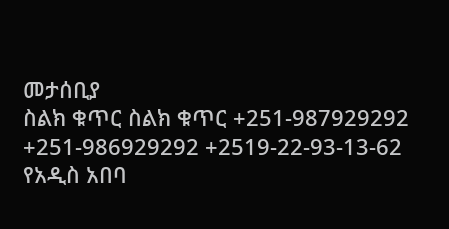መታሰቢያ
ስልክ ቁጥር ስልክ ቁጥር +251-987929292 +251-986929292 +2519-22-93-13-62
የአዲስ አበባ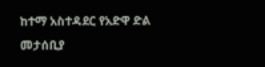ከተማ አስተዳደር የአድዋ ድል መታሰቢያ